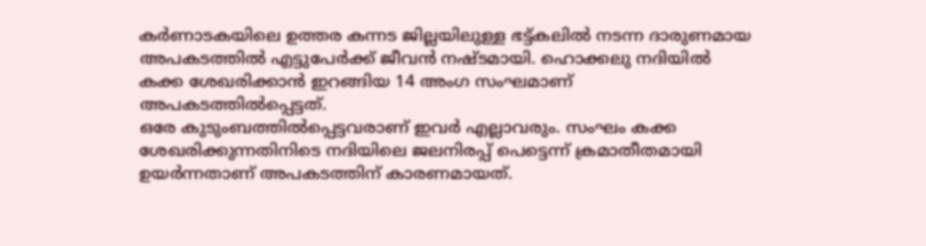കർണാടകയിലെ ഉത്തര കന്നട ജില്ലയിലുള്ള ഭട്ട്കലിൽ നടന്ന ദാരുണമായ അപകടത്തിൽ എട്ടുപേർക്ക് ജീവൻ നഷ്ടമായി. ഹൊക്കലു നദിയിൽ കക്ക ശേഖരിക്കാൻ ഇറങ്ങിയ 14 അംഗ സംഘമാണ് അപകടത്തിൽപ്പെട്ടത്.
ഒരേ കുടുംബത്തിൽപ്പെട്ടവരാണ് ഇവർ എല്ലാവരും. സംഘം കക്ക ശേഖരിക്കുന്നതിനിടെ നദിയിലെ ജലനിരപ്പ് പെട്ടെന്ന് ക്രമാതീതമായി ഉയർന്നതാണ് അപകടത്തിന് കാരണമായത്.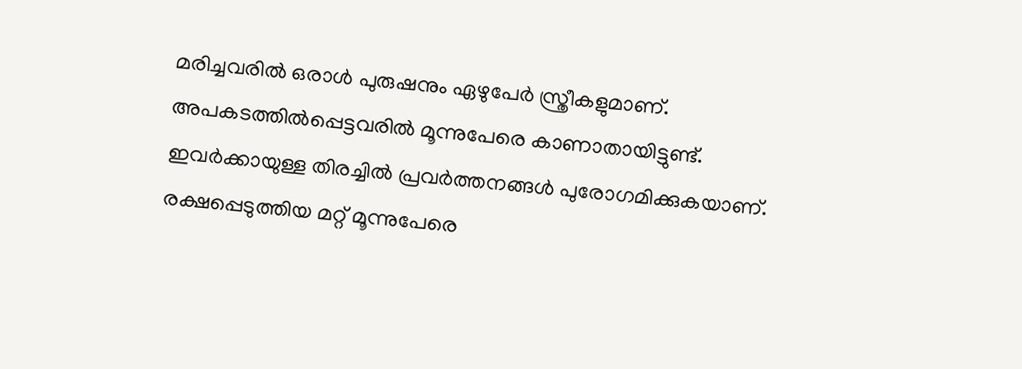മരിച്ചവരിൽ ഒരാൾ പുരുഷനും ഏഴുപേർ സ്ത്രീകളുമാണ്. അപകടത്തിൽപ്പെട്ടവരിൽ മൂന്നുപേരെ കാണാതായിട്ടുണ്ട്.
ഇവർക്കായുള്ള തിരച്ചിൽ പ്രവർത്തനങ്ങൾ പുരോഗമിക്കുകയാണ്. രക്ഷപ്പെടുത്തിയ മറ്റ് മൂന്നുപേരെ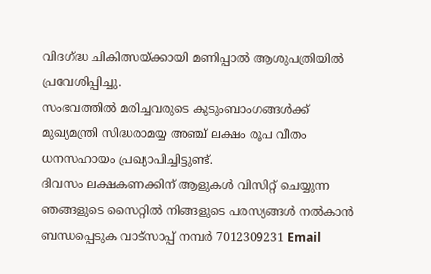വിദഗ്ദ്ധ ചികിത്സയ്ക്കായി മണിപ്പാൽ ആശുപത്രിയിൽ പ്രവേശിപ്പിച്ചു.
സംഭവത്തിൽ മരിച്ചവരുടെ കുടുംബാംഗങ്ങൾക്ക് മുഖ്യമന്ത്രി സിദ്ധരാമയ്യ അഞ്ച് ലക്ഷം രൂപ വീതം ധനസഹായം പ്രഖ്യാപിച്ചിട്ടുണ്ട്.
ദിവസം ലക്ഷകണക്കിന് ആളുകൾ വിസിറ്റ് ചെയ്യുന്ന ഞങ്ങളുടെ സൈറ്റിൽ നിങ്ങളുടെ പരസ്യങ്ങൾ നൽകാൻ ബന്ധപ്പെടുക വാട്സാപ്പ് നമ്പർ 7012309231 Email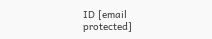ID [email protected]